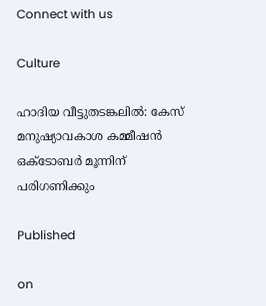Connect with us

Culture

ഹാദിയ വീട്ടുതടങ്കലില്‍: കേസ് മനുഷ്യാവകാശ കമ്മീഷന്‍ ഒക്‌ടോബര്‍ മൂന്നിന് പരിഗണിക്കും

Published

on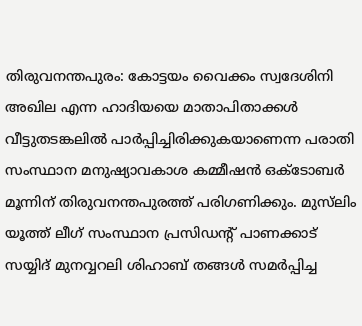തിരുവനന്തപുരം: കോട്ടയം വൈക്കം സ്വദേശിനി അഖില എന്ന ഹാദിയയെ മാതാപിതാക്കള്‍ വീട്ടുതടങ്കലില്‍ പാര്‍പ്പിച്ചിരിക്കുകയാണെന്ന പരാതി സംസ്ഥാന മനുഷ്യാവകാശ കമ്മീഷന്‍ ഒക്‌ടോബര്‍ മൂന്നിന് തിരുവനന്തപുരത്ത് പരിഗണിക്കും. മുസ്‌ലിം യൂത്ത് ലീഗ് സംസ്ഥാന പ്രസിഡന്റ് പാണക്കാട് സയ്യിദ് മുനവ്വറലി ശിഹാബ് തങ്ങള്‍ സമര്‍പ്പിച്ച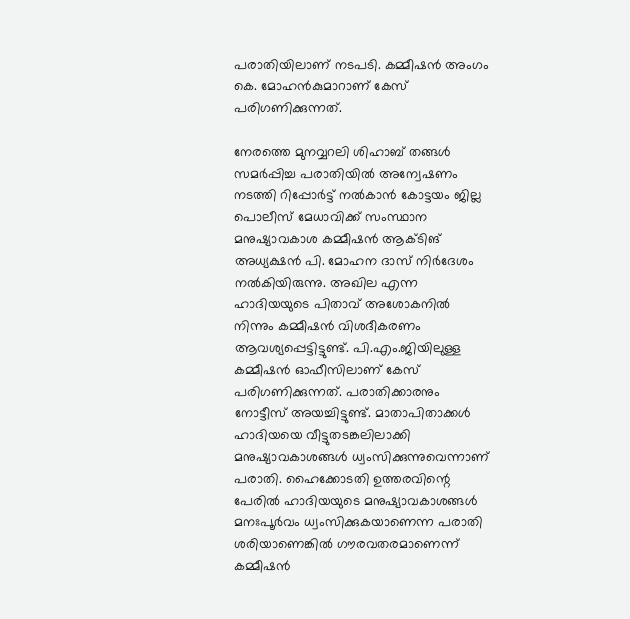പരാതിയിലാണ് നടപടി. കമ്മീഷന്‍ അംഗം കെ. മോഹന്‍കുമാറാണ് കേസ് പരിഗണിക്കുന്നത്.

നേരത്തെ മുനവ്വറലി ശിഹാബ് തങ്ങള്‍ സമര്‍പ്പിച്ച പരാതിയില്‍ അന്വേഷണം നടത്തി റിപ്പോര്‍ട്ട് നല്‍കാന്‍ കോട്ടയം ജില്ല പൊലീസ് മേധാവിക്ക് സംസ്ഥാന മനുഷ്യാവകാശ കമ്മീഷന്‍ ആക്ടിങ് അധ്യക്ഷന്‍ പി. മോഹന ദാസ് നിര്‍ദേശം നല്‍കിയിരുന്നു. അഖില എന്ന ഹാദിയയുടെ പിതാവ് അശോകനില്‍ നിന്നും കമ്മീഷന്‍ വിശദീകരണം ആവശ്യപ്പെട്ടിട്ടുണ്ട്. പി.എം.ജിയിലുള്ള കമ്മീഷന്‍ ഓഫീസിലാണ് കേസ് പരിഗണിക്കുന്നത്. പരാതിക്കാരനും നോട്ടീസ് അയച്ചിട്ടുണ്ട്. മാതാപിതാക്കള്‍ ഹാദിയയെ വീട്ടുതടങ്കലിലാക്കി മനുഷ്യാവകാശങ്ങള്‍ ധ്വംസിക്കുന്നുവെന്നാണ് പരാതി. ഹൈക്കോടതി ഉത്തരവിന്റെ പേരില്‍ ഹാദിയയുടെ മനുഷ്യാവകാശങ്ങള്‍ മനഃപൂര്‍വം ധ്വംസിക്കുകയാണെന്ന പരാതി ശരിയാണെങ്കില്‍ ഗൗരവതരമാണെന്ന് കമ്മീഷന്‍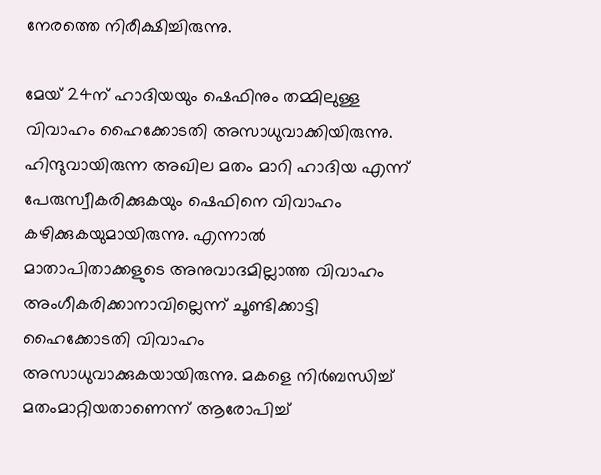നേരത്തെ നിരീക്ഷിച്ചിരുന്നു.

മേയ് 24ന് ഹാദിയയും ഷെഫിനും തമ്മിലുള്ള വിവാഹം ഹൈക്കോടതി അസാധുവാക്കിയിരുന്നു. ഹിന്ദുവായിരുന്ന അഖില മതം മാറി ഹാദിയ എന്ന് പേരുസ്വീകരിക്കുകയും ഷെഫിനെ വിവാഹം കഴിക്കുകയുമായിരുന്നു. എന്നാല്‍ മാതാപിതാക്കളുടെ അനുവാദമില്ലാത്ത വിവാഹം അംഗീകരിക്കാനാവില്ലെന്ന് ചൂണ്ടിക്കാട്ടി ഹൈക്കോടതി വിവാഹം അസാധുവാക്കുകയായിരുന്നു. മകളെ നിര്‍ബന്ധിച്ച് മതംമാറ്റിയതാണെന്ന് ആരോപിച്ച്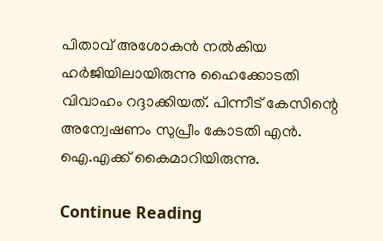പിതാവ് അശോകന്‍ നല്‍കിയ ഹര്‍ജിയിലായിരുന്നു ഹൈക്കോടതി വിവാഹം റദ്ദാക്കിയത്. പിന്നീട് കേസിന്റെ അന്വേഷണം സുപ്രീം കോടതി എന്‍. ഐ.എക്ക് കൈമാറിയിരുന്നു.

Continue Reading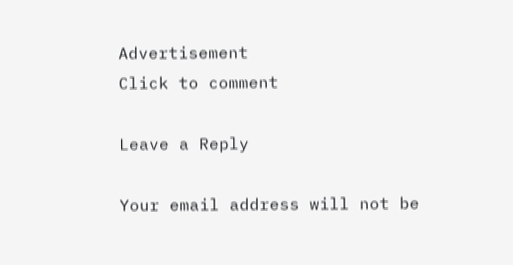Advertisement
Click to comment

Leave a Reply

Your email address will not be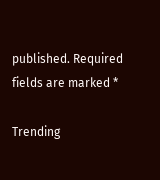published. Required fields are marked *

Trending